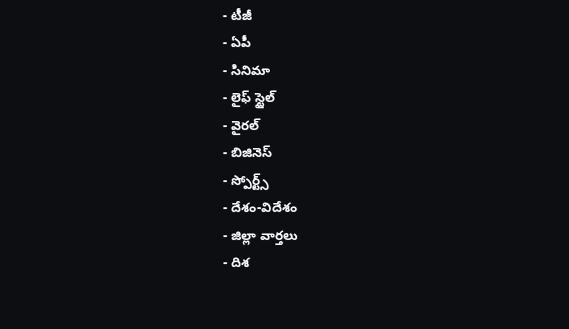- టీజీ
- ఏపీ
- సినిమా
- లైఫ్ స్టైల్
- వైరల్
- బిజినెస్
- స్పోర్ట్స్
- దేశం-విదేశం
- జిల్లా వార్తలు
- దిశ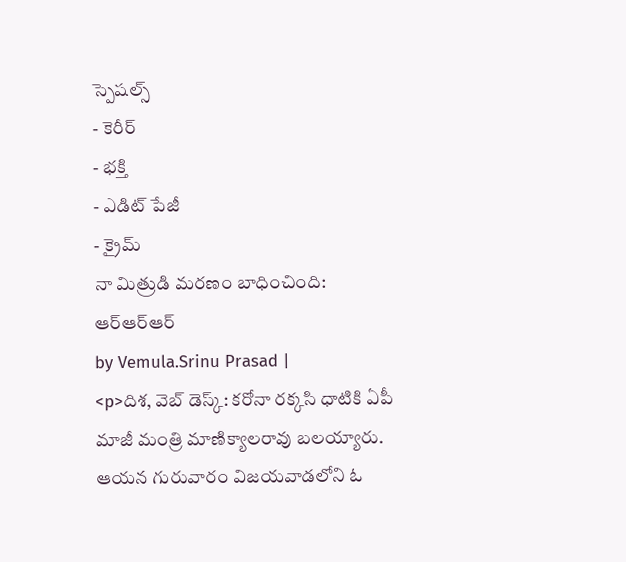స్పెషల్స్
- కెరీర్
- భక్తి
- ఎడిట్ పేజీ
- క్రైమ్
నా మిత్రుడి మరణం బాధించింది: ఆర్ఆర్ఆర్
by Vemula.Srinu Prasad |
<p>దిశ, వెబ్ డెస్క్: కరోనా రక్కసి ధాటికి ఏపీ మాజీ మంత్రి మాణిక్యాలరావు బలయ్యారు. ఆయన గురువారం విజయవాడలోని ఓ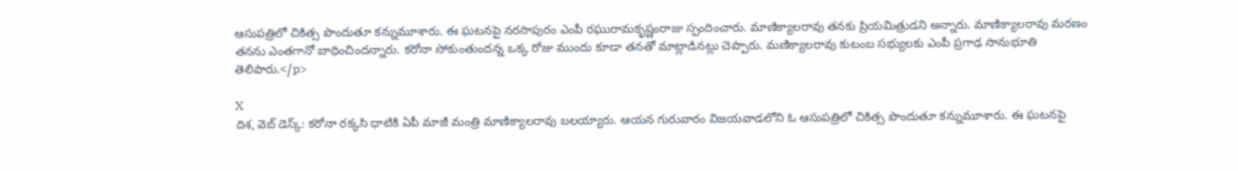ఆసుపత్రిలో చికిత్స పొందుతూ కన్నుమూశారు. ఈ ఘటనపై నరసాపురం ఎంపీ రఘురామకృష్ణంరాజు స్పందించారు. మాణిక్యాలరావు తనకు ప్రియమిత్రుడని అన్నారు. మాణిక్యాలరావు మరణం తనను ఎంతగానో బాధించిందన్నారు. కరోనా సోకుంతుందన్న ఒక్క రోజు ముందు కూడా తనతో మాట్లాడినట్లు చెప్పారు. మణిక్యాలరావు కుటంబ సభ్యులకు ఎంపీ ప్రగాఢ సానుభూతి తెలిపారు.</p>

X
దిశ, వెబ్ డెస్క్: కరోనా రక్కసి ధాటికి ఏపీ మాజీ మంత్రి మాణిక్యాలరావు బలయ్యారు. ఆయన గురువారం విజయవాడలోని ఓ ఆసుపత్రిలో చికిత్స పొందుతూ కన్నుమూశారు. ఈ ఘటనపై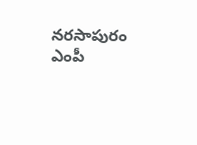నరసాపురం ఎంపీ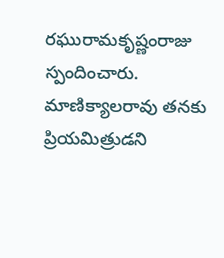రఘురామకృష్ణంరాజు స్పందించారు. మాణిక్యాలరావు తనకు ప్రియమిత్రుడని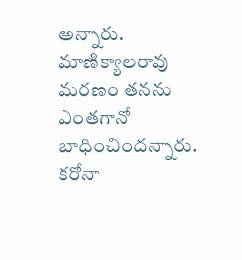అన్నారు. మాణిక్యాలరావు మరణం తనను ఎంతగానో బాధించిందన్నారు. కరోనా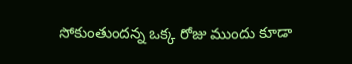సోకుంతుందన్న ఒక్క రోజు ముందు కూడా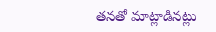తనతో మాట్లాడినట్లు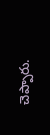చెప్పారు.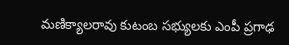మణిక్యాలరావు కుటంబ సభ్యులకు ఎంపీ ప్రగాఢ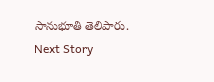సానుభూతి తెలిపారు.
Next Story